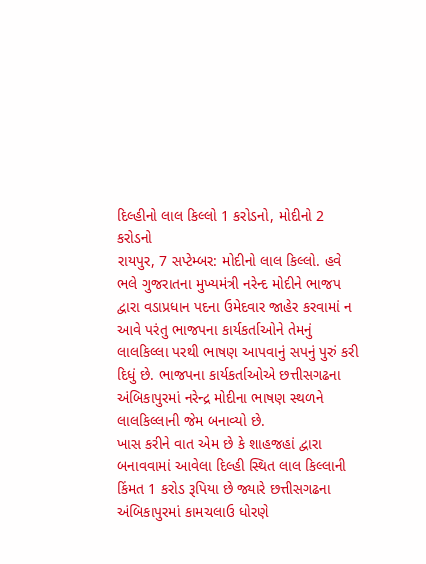દિલ્હીનો લાલ કિલ્લો 1 કરોડનો, મોદીનો 2 કરોડનો
રાયપુર, 7 સપ્ટેમ્બર: મોદીનો લાલ કિલ્લો. હવે ભલે ગુજરાતના મુખ્યમંત્રી નરેન્દ મોદીને ભાજપ દ્વારા વડાપ્રધાન પદના ઉમેદવાર જાહેર કરવામાં ન આવે પરંતુ ભાજપના કાર્યકર્તાઓને તેમનું લાલકિલ્લા પરથી ભાષણ આપવાનું સપનું પુરું કરી દિધું છે. ભાજપના કાર્યકર્તાઓએ છત્તીસગઢના અંબિકાપુરમાં નરેન્દ્ર મોદીના ભાષણ સ્થળને લાલકિલ્લાની જેમ બનાવ્યો છે.
ખાસ કરીને વાત એમ છે કે શાહજહાં દ્વારા બનાવવામાં આવેલા દિલ્હી સ્થિત લાલ કિલ્લાની કિંમત 1 કરોડ રૂપિયા છે જ્યારે છત્તીસગઢના અંબિકાપુરમાં કામચલાઉ ધોરણે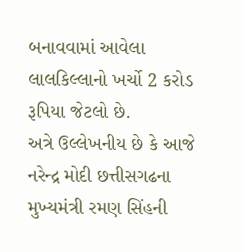બનાવવામાં આવેલા લાલકિલ્લાનો ખર્ચો 2 કરોડ રૂપિયા જેટલો છે.
અત્રે ઉલ્લેખનીય છે કે આજે નરેન્દ્ર મોદી છત્તીસગઢના મુખ્યમંત્રી રમણ સિંહની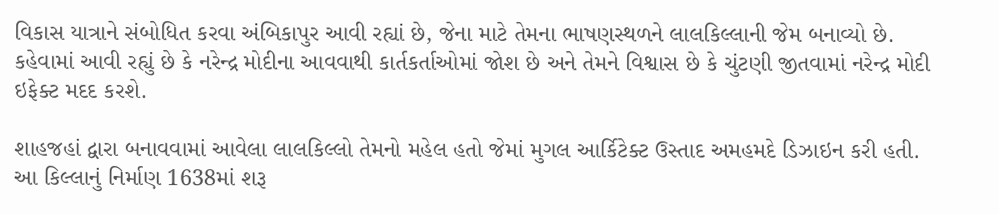વિકાસ યાત્રાને સંબોધિત કરવા અંબિકાપુર આવી રહ્યાં છે, જેના માટે તેમના ભાષણસ્થળને લાલકિલ્લાની જેમ બનાવ્યો છે. કહેવામાં આવી રહ્યું છે કે નરેન્દ્ર મોદીના આવવાથી કાર્તકર્તાઓમાં જોશ છે અને તેમને વિશ્વાસ છે કે ચુંટણી જીતવામાં નરેન્દ્ર મોદી ઇફેક્ટ મદદ કરશે.

શાહજહાં દ્વારા બનાવવામાં આવેલા લાલકિલ્લો તેમનો મહેલ હતો જેમાં મુગલ આર્કિટેક્ટ ઉસ્તાદ અમહમદે ડિઝાઇન કરી હતી. આ કિલ્લાનું નિર્માણ 1638માં શરૂ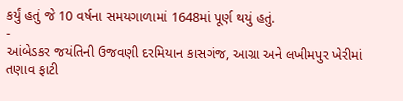કર્યું હતું જે 10 વર્ષના સમયગાળામાં 1648માં પૂર્ણ થયું હતું.
-
આંબેડકર જયંતિની ઉજવણી દરમિયાન કાસગંજ, આગ્રા અને લખીમપુર ખેરીમાં તણાવ ફાટી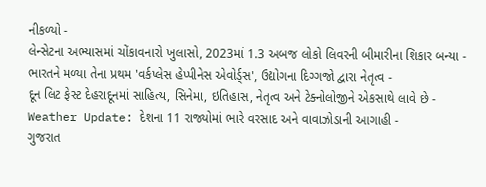નીકળ્યો -
લેન્સેટના અભ્યાસમાં ચોંકાવનારો ખુલાસો, 2023માં 1.3 અબજ લોકો લિવરની બીમારીના શિકાર બન્યા -
ભારતને મળ્યા તેના પ્રથમ 'વર્કપ્લેસ હેપ્પીનેસ એવોર્ડ્સ', ઉદ્યોગના દિગ્ગજો દ્વારા નેતૃત્વ -
દૂન લિટ ફેસ્ટ દેહરાદૂનમાં સાહિત્ય, સિનેમા, ઇતિહાસ, નેતૃત્વ અને ટેક્નોલોજીને એકસાથે લાવે છે -
Weather Update: દેશના 11 રાજ્યોમાં ભારે વરસાદ અને વાવાઝોડાની આગાહી -
ગુજરાત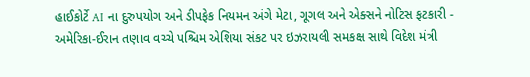હાઈકોર્ટે AI ના દુરુપયોગ અને ડીપફેક નિયમન અંગે મેટા, ગૂગલ અને એક્સને નોટિસ ફટકારી -
અમેરિકા-ઈરાન તણાવ વચ્ચે પશ્ચિમ એશિયા સંકટ પર ઇઝરાયલી સમકક્ષ સાથે વિદેશ મંત્રી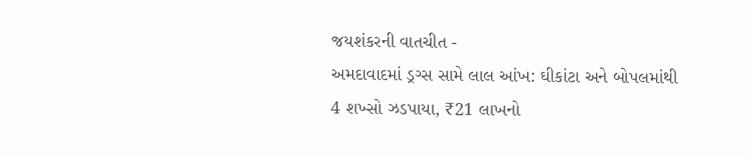જયશંકરની વાતચીત -
અમદાવાદમાં ડ્રગ્સ સામે લાલ આંખ: ઘીકાંટા અને બોપલમાંથી 4 શખ્સો ઝડપાયા, ₹21 લાખનો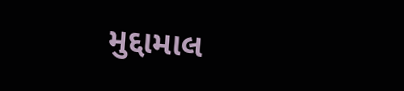મુદ્દામાલ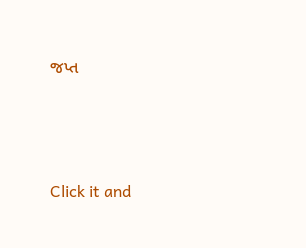જપ્ત





Click it and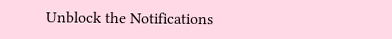Unblock the Notifications